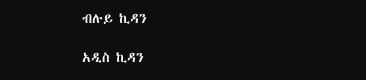ብሉይ ኪዳን

አዲስ ኪዳን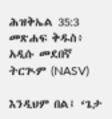ሕዝቅኤል 35:3 መጽሐፍ ቅዱስ፥ አዲሱ መደበኛ ትርጒም (NASV)

እንዲህም በል፤ ‘ጌታ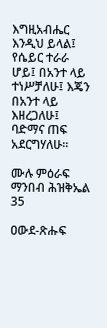እግዚአብሔር እንዲህ ይላል፤ የሴይር ተራራ ሆይ፤ በአንተ ላይ ተነሥቻለሁ፤ እጄን በአንተ ላይ እዘረጋለሁ፤ ባድማና ጠፍ አደርግሃለሁ።

ሙሉ ምዕራፍ ማንበብ ሕዝቅኤል 35

ዐውደ-ጽሑፍ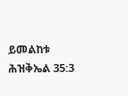ይመልከቱ ሕዝቅኤል 35:3